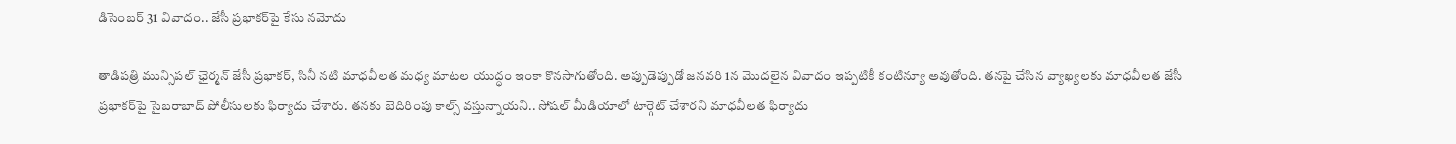డిసెంబర్‌ 31 వివాదం.. జేసీ ప్రభాకర్‌పై కేసు నమోదు

తాడిపత్రి మున్సిపల్ ఛైర్మన్‌ జేసీ ప్రభాకర్‌, సినీ నటి మాధవీలత మధ్య మాటల యుద్ధం ఇంకా కొనసాగుతోంది. అప్పుడెప్పుడో జనవరి 1న మొదలైన వివాదం ఇప్పటికీ కంటిన్యూ అవుతోంది. తనపై చేసిన వ్యాఖ్యలకు మాధవీలత జేసీ ప్రభాకర్‌పై సైబరాబాద్‌ పోలీసులకు ఫిర్యాదు చేశారు. తనకు బెదిరింపు కాల్స్‌ వస్తున్నాయని.. సోషల్‌ మీడియాలో టార్గెట్‌ చేశారని మాధవీలత ఫిర్యాదు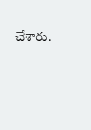చేశారు.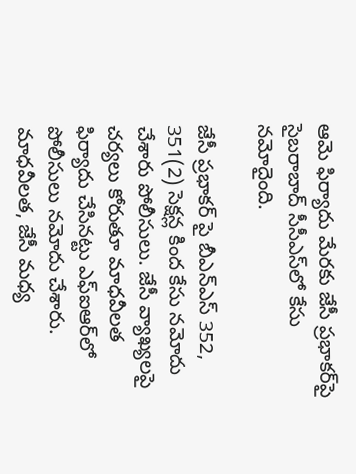ఆమె ఫిర్యాదు మేరకు జేసీ ప్రభాకర్‌పై సైబరాబాద్‌ సీసీఎస్‌లో కేసు నమోదైంది.

జేసీ ప్రభాకర్‌ పై బీఎన్‌ఎస్‌ 352, 351(2) సెక్షన్ల కింద కేసు నమోదు చేశారు పోలీసులు. జేసీ వ్యాఖ్యలపై చర్యలు కోరుతూ మాధవీలత ఫిర్యాదు చేసినట్టు ఎఫ్‌ఐఆర్‌లో పోలీసులు నమోదు చేశారు. మాధవీలత, జేసీ మధ్య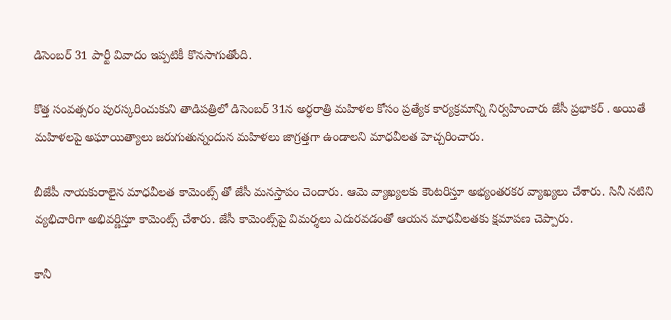డిసెంబర్‌ 31 పార్టీ వివాదం ఇప్పటికీ కొనసాగుతోంది.

కొత్త సంవత్సరం పురస్కరించుకుని తాడిపత్రిలో డిసెంబర్‌ 31న అర్ధరాత్రి మహిళల కోసం ప్రత్యేక కార్యక్రమాన్ని నిర్వహించారు జేసీ ప్రభాకర్‌ . అయితే మహిళలపై అఘాయిత్యాలు జరుగుతున్నందున మహిళలు జాగ్రత్తగా ఉండాలని మాధవీలత హెచ్చరించారు.

బీజేపీ నాయకురాలైన మాధవీలత కామెంట్స్‌ తో జేసీ మనస్తాపం చెందారు. ఆమె వ్యాఖ్యలకు కౌంటరిస్తూ అభ్యంతరకర వ్యాఖ్యలు చేశారు. సినీ నటిని వ్యభిచారిగా అభివర్ణిస్తూ కామెంట్స్‌ చేశారు. జేసీ కామెంట్స్‌పై విమర్శలు ఎదురవడంతో ఆయన మాధవీలతకు క్షమాపణ చెప్పారు.

కానీ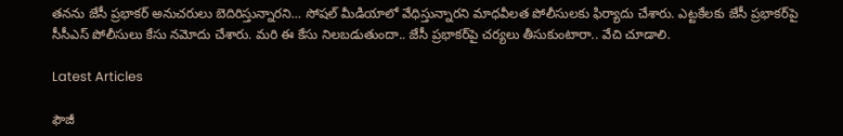తనను జేసీ ప్రభాకర్‌ అనుచరులు బెదిరిస్తున్నారని… సోషల్‌ మీడియాలో వేధిస్తున్నారని మాధవీలత పోలీసులకు ఫిర్యాదు చేశారు. ఎట్టకేలకు జేసీ ప్రభాకర్‌పై సీసీఎస్‌ పోలీసులు కేసు నమోదు చేశారు. మరి ఈ కేసు నిలబడుతుందా.. జేసీ ప్రభాకర్‌పై చర్యలు తీసుకుంటారా.. వేచి చూడాలి.

Latest Articles

ఫౌజీ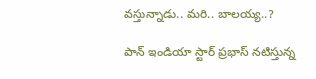వస్తున్నాడు.. మరి.. బాలయ్య..?

పాన్ ఇండియా స్టార్ ప్రభాస్ నటిస్తున్న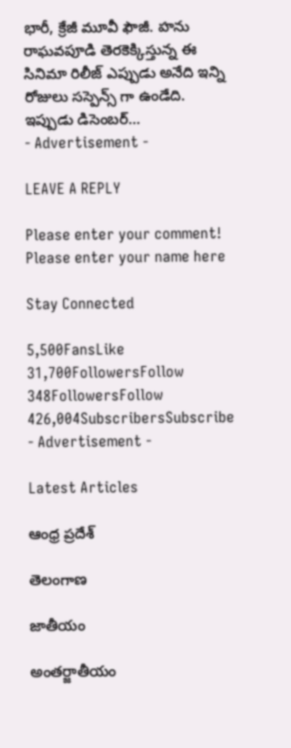భారీ, క్రేజీ మూవీ ఫౌజీ. హను రాఘవపూడి తెరకెక్కిస్తున్న ఈ సినిమా రిలీజ్ ఎప్పుడు అనేది ఇన్ని రోజులు సస్పెన్స్ గా ఉండేది. ఇప్పుడు డిసెంబర్...
- Advertisement -

LEAVE A REPLY

Please enter your comment!
Please enter your name here

Stay Connected

5,500FansLike
31,700FollowersFollow
348FollowersFollow
426,004SubscribersSubscribe
- Advertisement -

Latest Articles

ఆంధ్ర ప్రదేశ్

తెలంగాణ

జాతీయం

అంతర్జాతీయం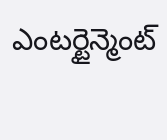ఎంటర్టైన్మెంట్